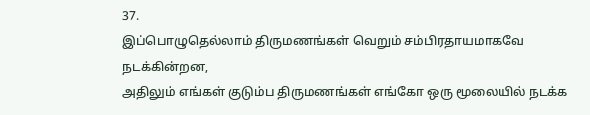37.
இப்பொழுதெல்லாம் திருமணங்கள் வெறும் சம்பிரதாயமாகவே நடக்கின்றன,
அதிலும் எங்கள் குடும்ப திருமணங்கள் எங்கோ ஒரு மூலையில் நடக்க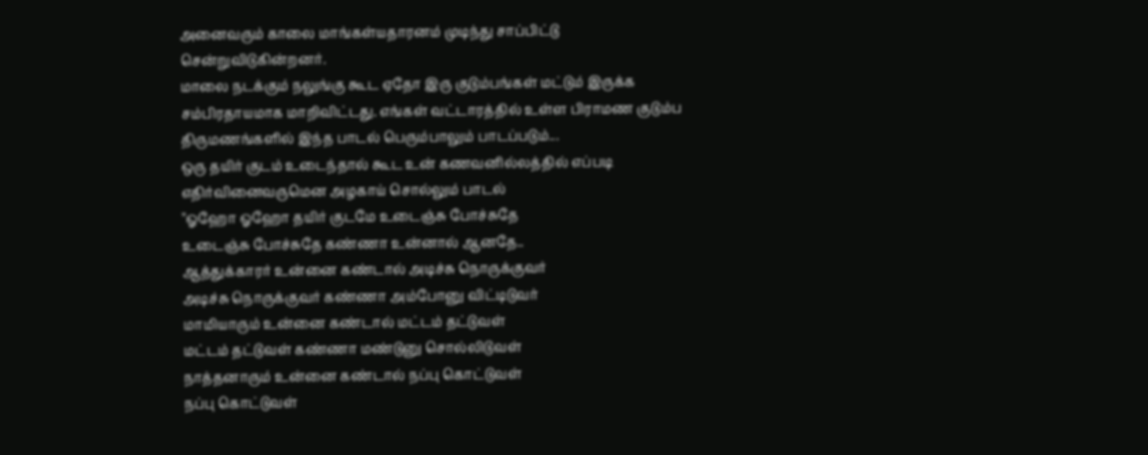அனைவரும் காலை மாங்கள்யதாரனம் முடிந்து சாப்பிட்டு சென்றுவிடுகின்றனர்.
மாலை நடக்கும் நலுங்கு கூட ஏதோ இரு குடும்பங்கள் மட்டும் இருக்க சம்பிரதாயமாக மாறிவிட்டது. எங்கள் வட்டாரத்தில் உள்ள பிராமண குடும்ப திருமணங்களில் இந்த பாடல் பெரும்பாலும் பாடப்படும்...
ஒரு தயிர் குடம் உடைந்தால் கூட உன் கணவனில்லத்தில் எப்படி எதிர்வினைவருமென அழகாய் சொல்லும் பாடல்
''ஓஹோ ஓஹோ தயிர் குடமே உடைஞ்சு போச்சுதே
உடைஞ்சு போச்சுதே கண்ணா உன்னால் ஆனதே..
ஆத்துக்காரர் உன்னை கண்டால் அடிச்சு நொருக்குவர்
அடிச்சு நொருக்குவர் கண்ணா அம்போனு விட்டிடுவர்
மாமியாரும் உன்னை கண்டால் மட்டம் தட்டுவள்
மட்டம் தட்டுவள் கண்ணா மண்டுனு சொல்லிடுவள்
நாத்தனாரும் உன்னை கண்டால் நப்பு கொட்டுவள்
நப்பு கொட்டுவள்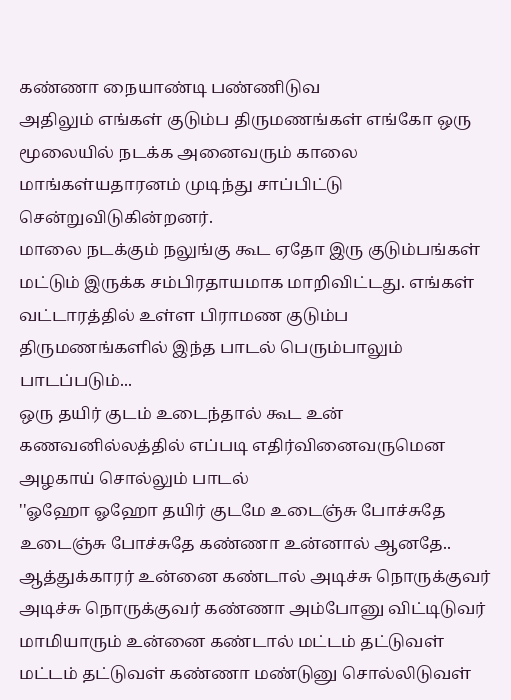கண்ணா நையாண்டி பண்ணிடுவ
அதிலும் எங்கள் குடும்ப திருமணங்கள் எங்கோ ஒரு மூலையில் நடக்க அனைவரும் காலை மாங்கள்யதாரனம் முடிந்து சாப்பிட்டு சென்றுவிடுகின்றனர்.
மாலை நடக்கும் நலுங்கு கூட ஏதோ இரு குடும்பங்கள் மட்டும் இருக்க சம்பிரதாயமாக மாறிவிட்டது. எங்கள் வட்டாரத்தில் உள்ள பிராமண குடும்ப திருமணங்களில் இந்த பாடல் பெரும்பாலும் பாடப்படும்...
ஒரு தயிர் குடம் உடைந்தால் கூட உன் கணவனில்லத்தில் எப்படி எதிர்வினைவருமென அழகாய் சொல்லும் பாடல்
''ஓஹோ ஓஹோ தயிர் குடமே உடைஞ்சு போச்சுதே
உடைஞ்சு போச்சுதே கண்ணா உன்னால் ஆனதே..
ஆத்துக்காரர் உன்னை கண்டால் அடிச்சு நொருக்குவர்
அடிச்சு நொருக்குவர் கண்ணா அம்போனு விட்டிடுவர்
மாமியாரும் உன்னை கண்டால் மட்டம் தட்டுவள்
மட்டம் தட்டுவள் கண்ணா மண்டுனு சொல்லிடுவள்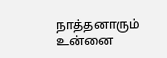நாத்தனாரும் உன்னை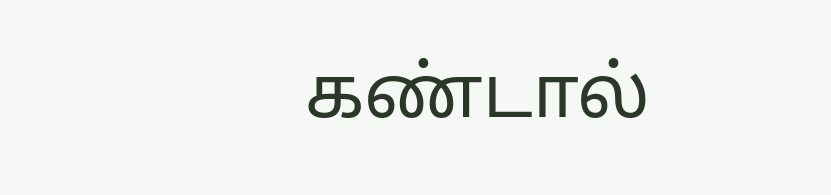கண்டால்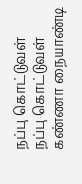நப்பு கொட்டுவள்
நப்பு கொட்டுவள் கண்ணா நையாண்டி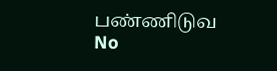பண்ணிடுவ
No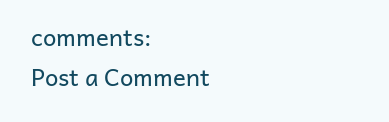comments:
Post a Comment